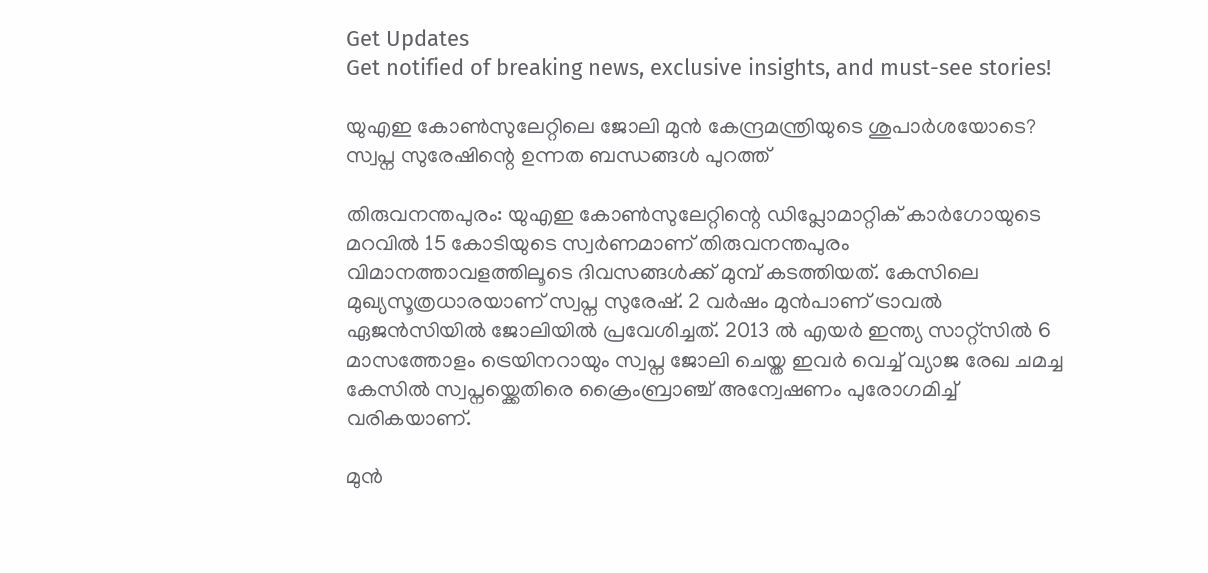Get Updates
Get notified of breaking news, exclusive insights, and must-see stories!

യുഎഇ കോൺസുലേറ്റിലെ ജോലി മുൻ കേന്ദ്രമന്ത്രിയുടെ ശുപാർശയോടെ? സ്വപ്ന സുരേഷിന്റെ ഉന്നത ബന്ധങ്ങൾ പുറത്ത്

തിരുവനന്തപുരം: യുഎഇ കോൺസുലേറ്റിന്റെ ഡിപ്ലോമാറ്റിക് കാർഗോയുടെ മറവിൽ 15 കോടിയുടെ സ്വർണമാണ് തിരുവനന്തപുരം വിമാനത്താവളത്തിലൂടെ ദിവസങ്ങൾക്ക് മുമ്പ് കടത്തിയത്. കേസിലെ മുഖ്യസൂത്രധാരയാണ് സ്വപ്ന സുരേഷ്. 2 വർഷം മുൻപാണ് ട്രാവൽ ഏജൻസിയിൽ ജോലിയിൽ പ്രവേശിച്ചത്. 2013 ൽ എയർ ഇന്ത്യ സാറ്റ്സിൽ 6 മാസത്തോളം ട്രെയിനറായും സ്വപ്ന ജോലി ചെയ്ത ഇവർ വെച്ച് വ്യാജ രേഖ ചമച്ച കേസിൽ സ്വപ്നയ്ക്കെതിരെ ക്രൈംബ്രാഞ്ച് അന്വേഷണം പുരോഗമിച്ച് വരികയാണ്.

മുൻ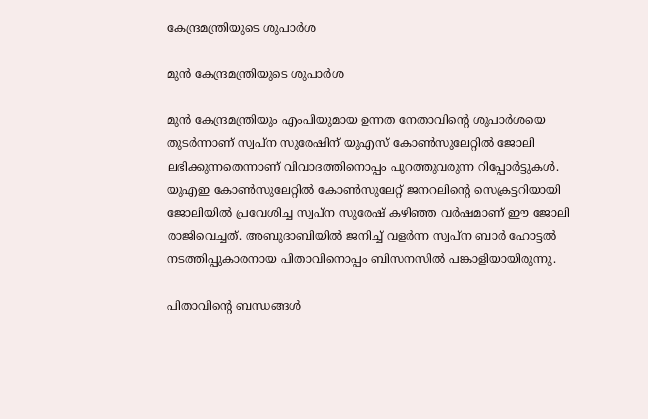കേന്ദ്രമന്ത്രിയുടെ ശുപാർശ

മുൻ കേന്ദ്രമന്ത്രിയുടെ ശുപാർശ

മുൻ കേന്ദ്രമന്ത്രിയും എംപിയുമായ ഉന്നത നേതാവിന്റെ ശുപാർശയെ തുടർന്നാണ് സ്വപ്ന സുരേഷിന് യുഎസ് കോൺസുലേറ്റിൽ ജോലി ലഭിക്കുന്നതെന്നാണ് വിവാദത്തിനൊപ്പം പുറത്തുവരുന്ന റിപ്പോർട്ടുകൾ. യുഎഇ കോൺസുലേറ്റിൽ കോൺസുലേറ്റ് ജനറലിന്റെ സെക്രട്ടറിയായി ജോലിയിൽ പ്രവേശിച്ച സ്വപ്ന സുരേഷ് കഴിഞ്ഞ വർഷമാണ് ഈ ജോലി രാജിവെച്ചത്. അബുദാബിയിൽ ജനിച്ച് വളർന്ന സ്വപ്ന ബാർ ഹോട്ടൽ നടത്തിപ്പുകാരനായ പിതാവിനൊപ്പം ബിസനസിൽ പങ്കാളിയായിരുന്നു.

പിതാവിന്റെ ബന്ധങ്ങൾ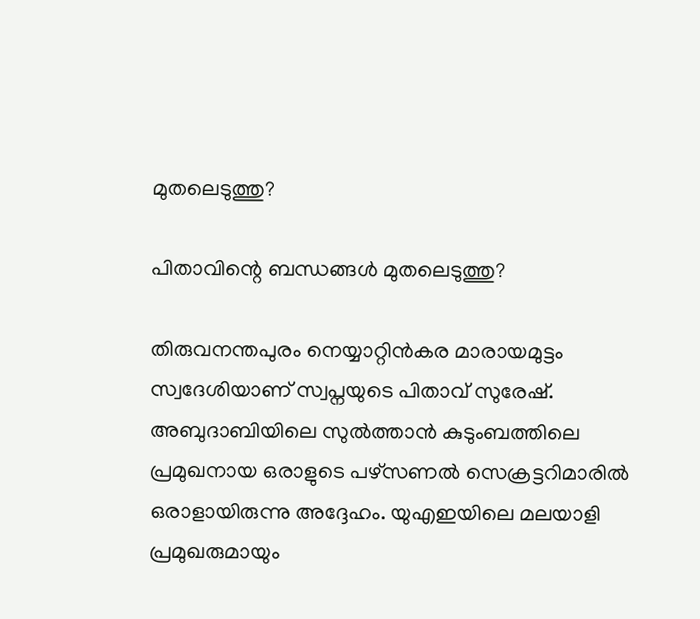മുതലെടുത്തു?

പിതാവിന്റെ ബന്ധങ്ങൾ മുതലെടുത്തു?

തിരുവനന്തപുരം നെയ്യാറ്റിൻകര മാരായമുട്ടം സ്വദേശിയാണ് സ്വപ്നയുടെ പിതാവ് സുരേഷ്. അബുദാബിയിലെ സുൽത്താൻ കുടുംബത്തിലെ പ്രമുഖനായ ഒരാളുടെ പഴ്സണൽ സെക്രട്ടറിമാരിൽ ഒരാളായിരുന്നു അദ്ദേഹം. യുഎഇയിലെ മലയാളി പ്രമുഖരുമായും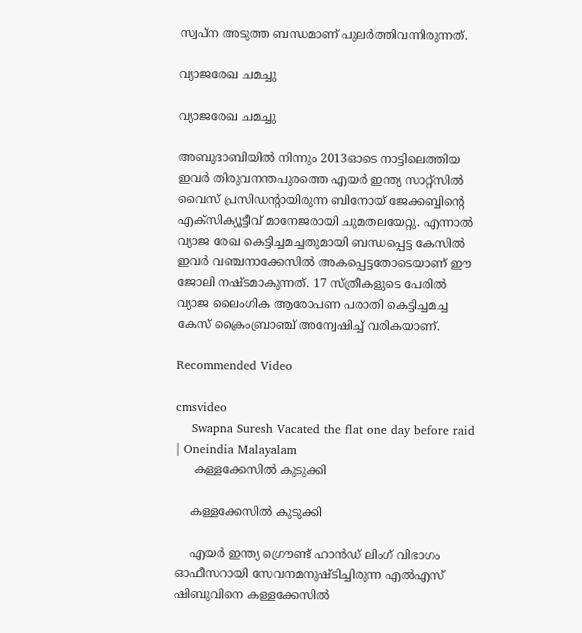സ്വപ്ന അടുത്ത ബന്ധമാണ് പുലർത്തിവന്നിരുന്നത്.

വ്യാജരേഖ ചമച്ചു

വ്യാജരേഖ ചമച്ചു

അബുദാബിയിൽ നിന്നും 2013ഓടെ നാട്ടിലെത്തിയ ഇവർ തിരുവനന്തപുരത്തെ എയർ ഇന്ത്യ സാറ്റ്സിൽ വൈസ് പ്രസിഡന്റായിരുന്ന ബിനോയ് ജേക്കബ്ബിന്റെ എക്സിക്യൂട്ടീവ് മാനേജരായി ചുമതലയേറ്റു. എന്നാൽ വ്യാജ രേഖ കെട്ടിച്ചമച്ചതുമായി ബന്ധപ്പെട്ട കേസിൽ ഇവർ വഞ്ചനാക്കേസിൽ അകപ്പെട്ടതോടെയാണ് ഈ ജോലി നഷ്ടമാകുന്നത്. 17 സ്ത്രീകളുടെ പേരിൽ വ്യാജ ലൈംഗിക ആരോപണ പരാതി കെട്ടിച്ചമച്ച കേസ് ക്രൈംബ്രാഞ്ച് അന്വേഷിച്ച് വരികയാണ്.

Recommended Video

cmsvideo
    Swapna Suresh Vacated the flat one day before raid | Oneindia Malayalam
     കള്ളക്കേസിൽ കുടുക്കി

    കള്ളക്കേസിൽ കുടുക്കി

    എയർ ഇന്ത്യ ഗ്രൌണ്ട് ഹാൻഡ് ലിംഗ് വിഭാഗം ഓഫീസറായി സേവനമനുഷ്ടിച്ചിരുന്ന എൽഎസ് ഷിബുവിനെ കള്ളക്കേസിൽ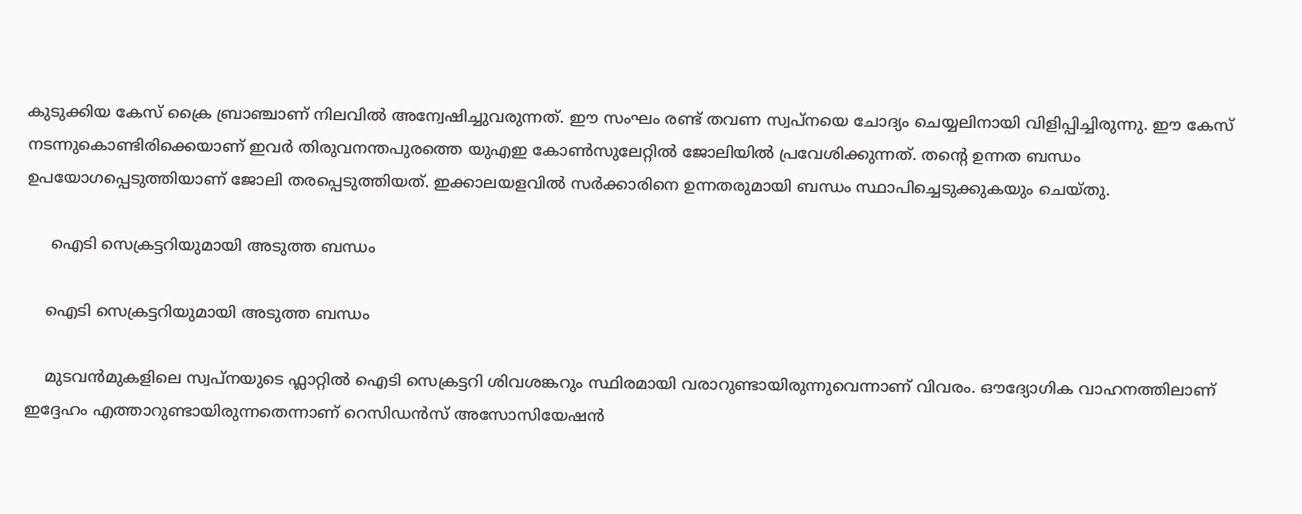കുടുക്കിയ കേസ് ക്രൈ ബ്രാഞ്ചാണ് നിലവിൽ അന്വേഷിച്ചുവരുന്നത്. ഈ സംഘം രണ്ട് തവണ സ്വപ്നയെ ചോദ്യം ചെയ്യലിനായി വിളിപ്പിച്ചിരുന്നു. ഈ കേസ് നടന്നുകൊണ്ടിരിക്കെയാണ് ഇവർ തിരുവനന്തപുരത്തെ യുഎഇ കോൺസുലേറ്റിൽ ജോലിയിൽ പ്രവേശിക്കുന്നത്. തന്റെ ഉന്നത ബന്ധം ഉപയോഗപ്പെടുത്തിയാണ് ജോലി തരപ്പെടുത്തിയത്. ഇക്കാലയളവിൽ സർക്കാരിനെ ഉന്നതരുമായി ബന്ധം സ്ഥാപിച്ചെടുക്കുകയും ചെയ്തു.

     ഐടി സെക്രട്ടറിയുമായി അടുത്ത ബന്ധം

    ഐടി സെക്രട്ടറിയുമായി അടുത്ത ബന്ധം

    മുടവൻമുകളിലെ സ്വപ്നയുടെ ഫ്ലാറ്റിൽ ഐടി സെക്രട്ടറി ശിവശങ്കറും സ്ഥിരമായി വരാറുണ്ടായിരുന്നുവെന്നാണ് വിവരം. ഔദ്യോഗിക വാഹനത്തിലാണ് ഇദ്ദേഹം എത്താറുണ്ടായിരുന്നതെന്നാണ് റെസിഡൻസ് അസോസിയേഷൻ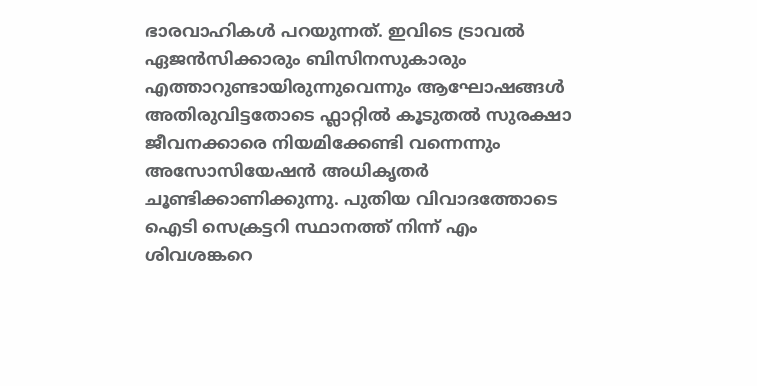ഭാരവാഹികൾ പറയുന്നത്. ഇവിടെ ട്രാവൽ ഏജൻസിക്കാരും ബിസിനസുകാരും എത്താറുണ്ടായിരുന്നുവെന്നും ആഘോഷങ്ങൾ അതിരുവിട്ടതോടെ ഫ്ലാറ്റിൽ കൂടുതൽ സുരക്ഷാ ജീവനക്കാരെ നിയമിക്കേണ്ടി വന്നെന്നും അസോസിയേഷൻ അധികൃതർ ചൂണ്ടിക്കാണിക്കുന്നു. പുതിയ വിവാദത്തോടെ ഐടി സെക്രട്ടറി സ്ഥാനത്ത് നിന്ന് എം ശിവശങ്കറെ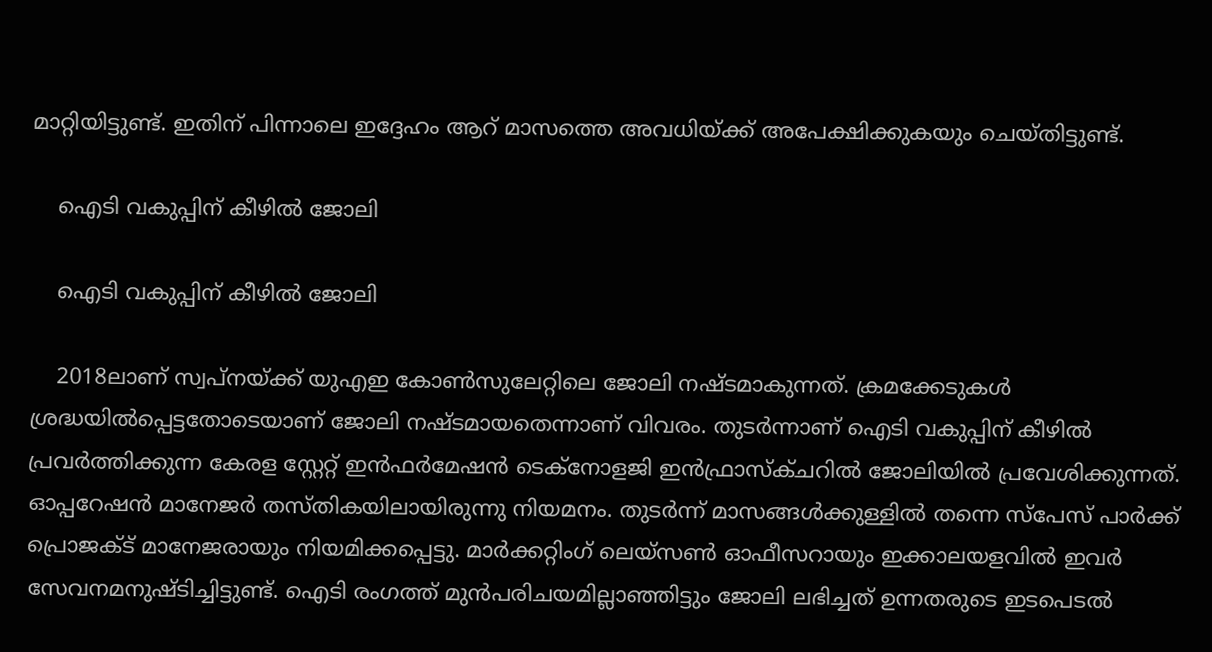മാറ്റിയിട്ടുണ്ട്. ഇതിന് പിന്നാലെ ഇദ്ദേഹം ആറ് മാസത്തെ അവധിയ്ക്ക് അപേക്ഷിക്കുകയും ചെയ്തിട്ടുണ്ട്.

    ഐടി വകുപ്പിന് കീഴിൽ ജോലി

    ഐടി വകുപ്പിന് കീഴിൽ ജോലി

    2018ലാണ് സ്വപ്നയ്ക്ക് യുഎഇ കോൺസുലേറ്റിലെ ജോലി നഷ്ടമാകുന്നത്. ക്രമക്കേടുകൾ ശ്രദ്ധയിൽപ്പെട്ടതോടെയാണ് ജോലി നഷ്ടമായതെന്നാണ് വിവരം. തുടർന്നാണ് ഐടി വകുപ്പിന് കീഴിൽ പ്രവർത്തിക്കുന്ന കേരള സ്റ്റേറ്റ് ഇൻഫർമേഷൻ ടെക്നോളജി ഇൻഫ്രാസ്ക്ചറിൽ ജോലിയിൽ പ്രവേശിക്കുന്നത്. ഓപ്പറേഷൻ മാനേജർ തസ്തികയിലായിരുന്നു നിയമനം. തുടർന്ന് മാസങ്ങൾക്കുള്ളിൽ തന്നെ സ്പേസ് പാർക്ക് പ്രൊജക്ട് മാനേജരായും നിയമിക്കപ്പെട്ടു. മാർക്കറ്റിംഗ് ലെയ്സൺ ഓഫീസറായും ഇക്കാലയളവിൽ ഇവർ സേവനമനുഷ്ടിച്ചിട്ടുണ്ട്. ഐടി രംഗത്ത് മുൻപരിചയമില്ലാഞ്ഞിട്ടും ജോലി ലഭിച്ചത് ഉന്നതരുടെ ഇടപെടൽ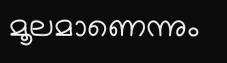മൂലമാണെന്നും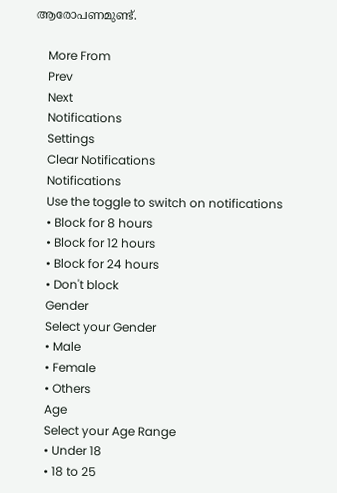ആരോപണമുണ്ട്.

    More From
    Prev
    Next
    Notifications
    Settings
    Clear Notifications
    Notifications
    Use the toggle to switch on notifications
    • Block for 8 hours
    • Block for 12 hours
    • Block for 24 hours
    • Don't block
    Gender
    Select your Gender
    • Male
    • Female
    • Others
    Age
    Select your Age Range
    • Under 18
    • 18 to 25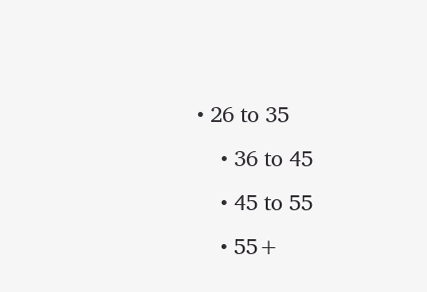• 26 to 35
    • 36 to 45
    • 45 to 55
    • 55+